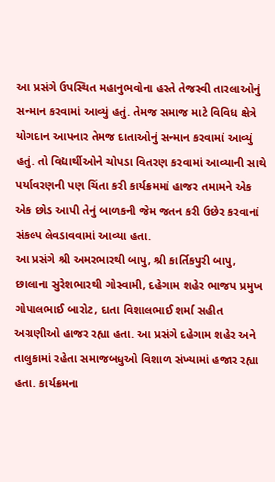આ પ્રસંગે ઉપસ્થિત મહાનુભવોના હસ્તે તેજસ્વી તારલાઓનું સન્માન કરવામાં આવ્યું હતું. તેમજ સમાજ માટે વિવિધ ક્ષેત્રે યોગદાન આપનાર તેમજ દાતાઓનું સન્માન કરવામાં આવ્યું હતું. તો વિદ્યાર્થીઓને ચોપડા વિતરણ કરવામાં આવ્યાની સાથે પર્યાવરણની પણ ચિંતા કરી કાર્યક્રમમાં હાજર તમામને એક એક છોડ આપી તેનું બાળકની જેમ જતન કરી ઉછેર કરવાનાં સંકલ્પ લેવડાવવામાં આવ્યા હતા.
આ પ્રસંગે શ્રી અમરભારથી બાપુ, શ્રી કાર્તિકપુરી બાપુ, છાલાના સુરેશભારથી ગોસ્વામી, દહેગામ શહેર ભાજપ પ્રમુખ ગોપાલભાઈ બારોટ, દાતા વિશાલભાઈ શર્મા સહીત અગ્રણીઓ હાજર રહ્યા હતા. આ પ્રસંગે દહેગામ શહેર અને તાલુકામાં રહેતા સમાજબધુઓ વિશાળ સંખ્યામાં હજાર રહ્યા હતા. કાર્યક્રમના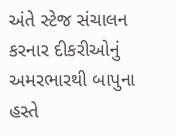અંતે સ્ટેજ સંચાલન કરનાર દીકરીઓનું અમરભારથી બાપુના હસ્તે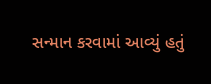સન્માન કરવામાં આવ્યું હતું